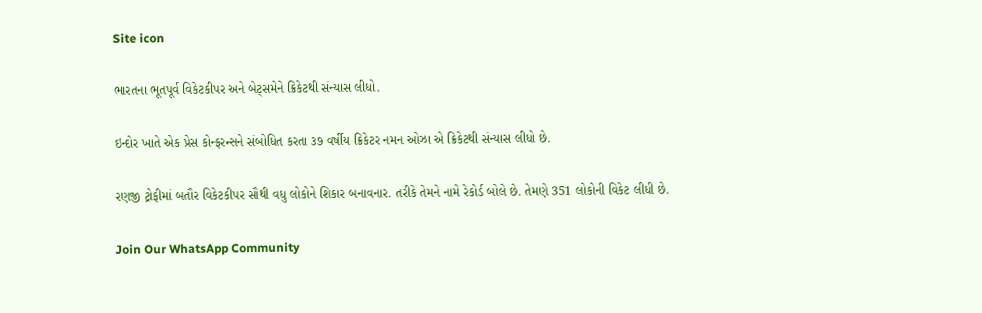Site icon

ભારતના ભૂતપૂર્વ વિકેટકીપર અને બેટ્સમેને ક્રિકેટથી સંન્યાસ લીધો.

ઇન્દોર ખાતે એક પ્રેસ કોન્ફરન્સને સંબોધિત કરતા ૩૭ વર્ષીય ક્રિકેટર નમન ઓઝા એ ક્રિકેટથી સંન્યાસ લીધો છે.

રણજી ટ્રોફીમાં બતૌર વિકેટકીપર સૌથી વધુ લોકોને શિકાર બનાવનાર. તરીકે તેમને નામે રેકોર્ડ બોલે છે. તેમણે 351 લોકોની વિકેટ લીધી છે.

Join Our WhatsApp Community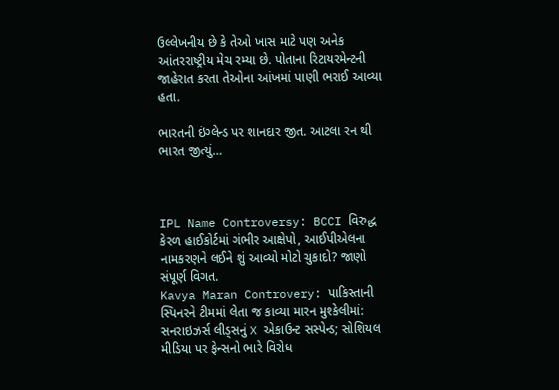ઉલ્લેખનીય છે કે તેઓ ખાસ માટે પણ અનેક આંતરરાષ્ટ્રીય મેચ રમ્યા છે. પોતાના રિટાયરમેન્ટની જાહેરાત કરતા તેઓના આંખમાં પાણી ભરાઈ આવ્યા હતા.

ભારતની ઇંગ્લેન્ડ પર શાનદાર જીત. આટલા રન થી ભારત જીત્યું…



IPL Name Controversy: BCCI વિરુદ્ધ કેરળ હાઈકોર્ટમાં ગંભીર આક્ષેપો, આઈપીએલના નામકરણને લઈને શું આવ્યો મોટો ચુકાદો? જાણો સંપૂર્ણ વિગત.
Kavya Maran Controvery: પાકિસ્તાની સ્પિનરને ટીમમાં લેતા જ કાવ્યા મારન મુશ્કેલીમાં: સનરાઇઝર્સ લીડ્સનું X એકાઉન્ટ સસ્પેન્ડ; સોશિયલ મીડિયા પર ફેન્સનો ભારે વિરોધ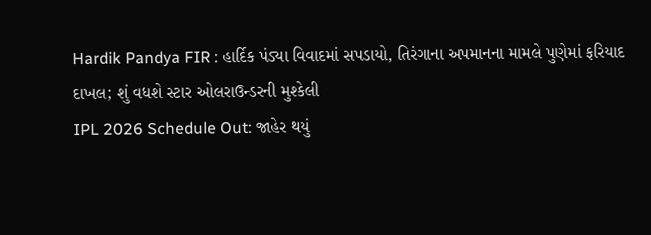Hardik Pandya FIR : હાર્દિક પંડ્યા વિવાદમાં સપડાયો, તિરંગાના અપમાનના મામલે પુણેમાં ફરિયાદ દાખલ; શું વધશે સ્ટાર ઓલરાઉન્ડરની મુશ્કેલી
IPL 2026 Schedule Out: જાહેર થયું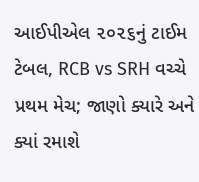આઈપીએલ ૨૦૨૬નું ટાઈમ ટેબલ, RCB vs SRH વચ્ચે પ્રથમ મેચ; જાણો ક્યારે અને ક્યાં રમાશે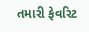તમારી ફેવરિટ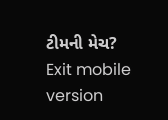ટીમની મેચ?
Exit mobile version